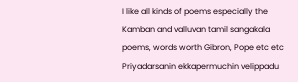I like all kinds of poems especially the Kamban and valluvan tamil sangakala poems, words worth Gibron, Pope etc etc Priyadarsanin ekkapermuchin velippadu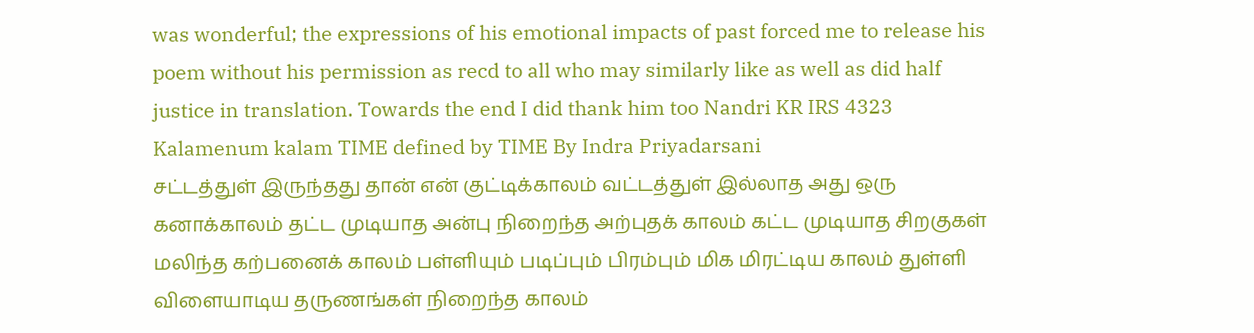was wonderful; the expressions of his emotional impacts of past forced me to release his poem without his permission as recd to all who may similarly like as well as did half justice in translation. Towards the end I did thank him too Nandri KR IRS 4323 Kalamenum kalam TIME defined by TIME By Indra Priyadarsani
சட்டத்துள் இருந்தது தான் என் குட்டிக்காலம் வட்டத்துள் இல்லாத அது ஒரு கனாக்காலம் தட்ட முடியாத அன்பு நிறைந்த அற்புதக் காலம் கட்ட முடியாத சிறகுகள் மலிந்த கற்பனைக் காலம் பள்ளியும் படிப்பும் பிரம்பும் மிக மிரட்டிய காலம் துள்ளி விளையாடிய தருணங்கள் நிறைந்த காலம்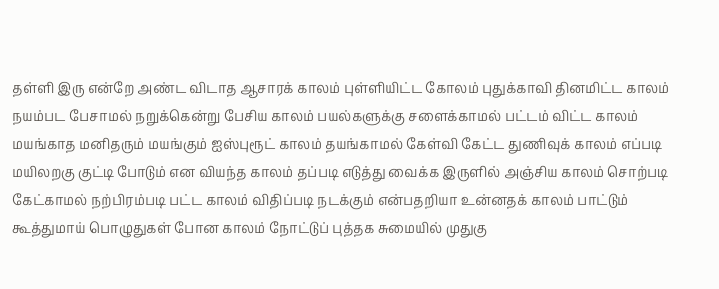தள்ளி இரு என்றே அண்ட விடாத ஆசாரக் காலம் புள்ளியிட்ட கோலம் புதுக்காவி தினமிட்ட காலம் நயம்பட பேசாமல் நறுக்கென்று பேசிய காலம் பயல்களுக்கு சளைக்காமல் பட்டம் விட்ட காலம் மயங்காத மனிதரும் மயங்கும் ஐஸ்புரூட் காலம் தயங்காமல் கேள்வி கேட்ட துணிவுக் காலம் எப்படி மயிலறகு குட்டி போடும் என வியந்த காலம் தப்படி எடுத்து வைக்க இருளில் அஞ்சிய காலம் சொற்படி கேட்காமல் நற்பிரம்படி பட்ட காலம் விதிப்படி நடக்கும் என்பதறியா உன்னதக் காலம் பாட்டும் கூத்துமாய் பொழுதுகள் போன காலம் நோட்டுப் புத்தக சுமையில் முதுகு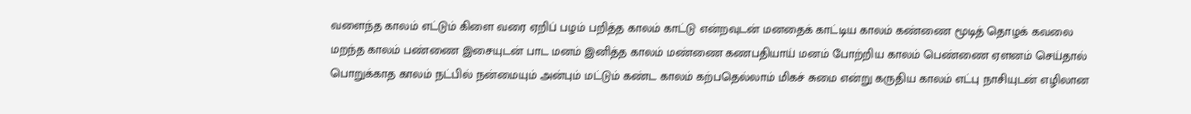வளைந்த காலம் எட்டும் கிளை வரை ஏறிப் பழம் பறித்த காலம் காட்டு என்றவுடன் மனதைக் காட்டிய காலம் கண்ணை மூடித் தொழக் கவலை மறந்த காலம் பண்ணை இசையுடன் பாட மனம் இனித்த காலம் மண்ணை கணபதியாய் மனம் போற்றிய காலம் பெண்ணை ஏளனம் செய்தால் பொறுக்காத காலம் நட்பில் நன்மையும் அன்பும் மட்டும் கண்ட காலம் கற்பதெல்லாம் மிகச் சுமை என்று கருதிய காலம் எட்பு நாசியுடன் எழிலான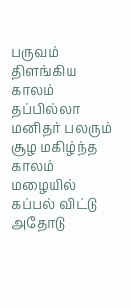பருவம் திளங்கிய காலம் தப்பில்லா மனிதர் பலரும் சூழ மகிழ்ந்த காலம் மழையில் கப்பல் விட்டு அதோடு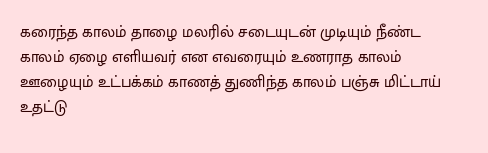கரைந்த காலம் தாழை மலரில் சடையுடன் முடியும் நீண்ட காலம் ஏழை எளியவர் என எவரையும் உணராத காலம் ஊழையும் உட்பக்கம் காணத் துணிந்த காலம் பஞ்சு மிட்டாய் உதட்டு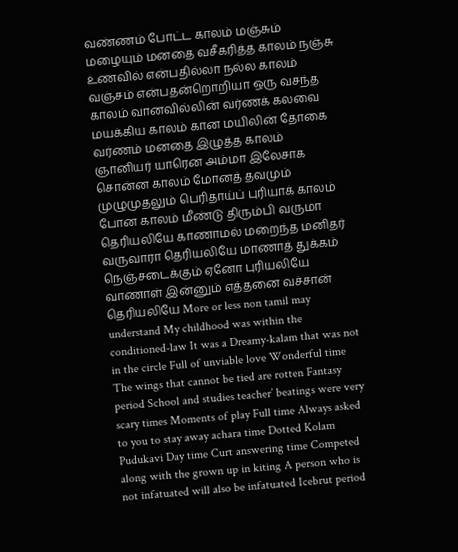வண்ணம் போட்ட காலம் மஞ்சும் மழையும் மனதை வசீகரித்த காலம் நஞ்சு உணவில் என்பதில்லா நல்ல காலம் வஞ்சம் என்பதன்றொறியா ஒரு வசந்த காலம் வானவில்லின் வர்ணக் கலவை மயக்கிய காலம் கான மயிலின் தோகை வர்ணம் மனதை இழுத்த காலம் ஞானியர் யாரென அம்மா இலேசாக சொன்ன காலம் மோனத் தவமும் முழுமுதலும் பெரிதாய்ப் புரியாக் காலம் போன காலம் மீண்டு திரும்பி வருமா தெரியலியே காணாமல் மறைந்த மனிதர் வருவாரா தெரியலியே மாணாத் துக்கம் நெஞ்சடைக்கும் ஏனோ புரியலியே வாணாள் இன்னும் எத்தனை வச்சான் தெரியலியே More or less non tamil may understand My childhood was within the conditioned-law It was a Dreamy-kalam that was not in the circle Full of unviable love Wonderful time The wings that cannot be tied are rotten Fantasy period School and studies teacher’ beatings were very scary times Moments of play Full time Always asked to you to stay away achara time Dotted Kolam Pudukavi Day time Curt answering time Competed along with the grown up in kiting A person who is not infatuated will also be infatuated Icebrut period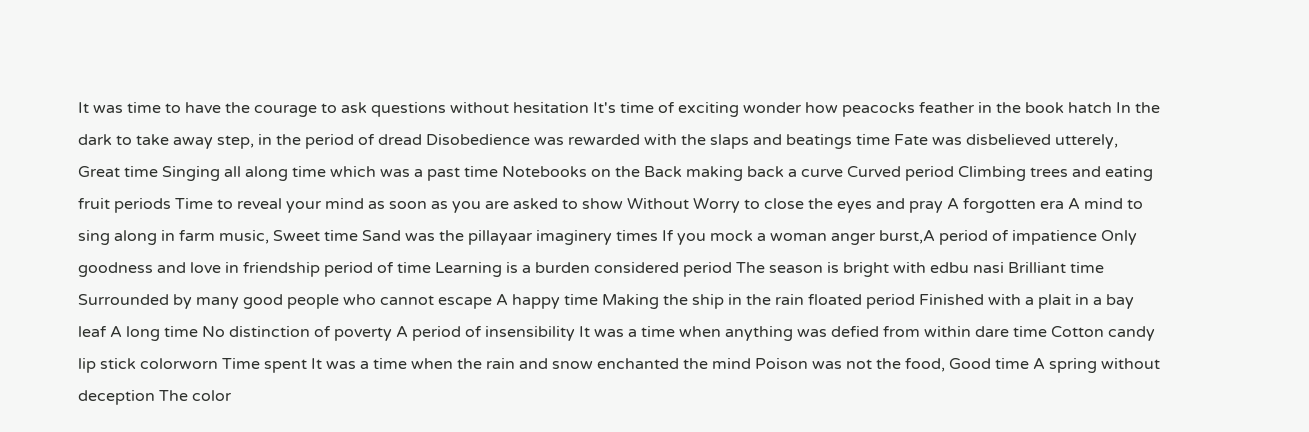It was time to have the courage to ask questions without hesitation It's time of exciting wonder how peacocks feather in the book hatch In the dark to take away step, in the period of dread Disobedience was rewarded with the slaps and beatings time Fate was disbelieved utterely, Great time Singing all along time which was a past time Notebooks on the Back making back a curve Curved period Climbing trees and eating fruit periods Time to reveal your mind as soon as you are asked to show Without Worry to close the eyes and pray A forgotten era A mind to sing along in farm music, Sweet time Sand was the pillayaar imaginery times If you mock a woman anger burst,A period of impatience Only goodness and love in friendship period of time Learning is a burden considered period The season is bright with edbu nasi Brilliant time Surrounded by many good people who cannot escape A happy time Making the ship in the rain floated period Finished with a plait in a bay leaf A long time No distinction of poverty A period of insensibility It was a time when anything was defied from within dare time Cotton candy lip stick colorworn Time spent It was a time when the rain and snow enchanted the mind Poison was not the food, Good time A spring without deception The color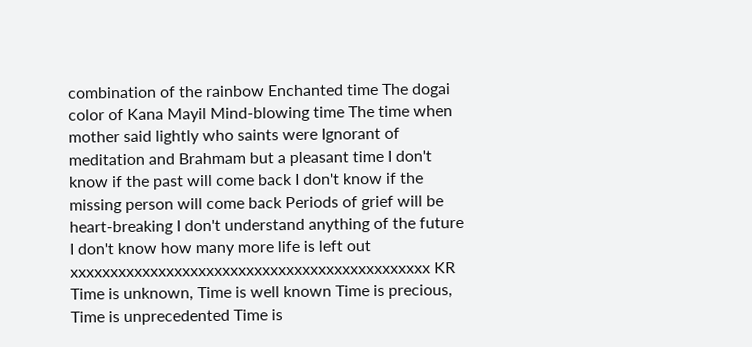combination of the rainbow Enchanted time The dogai color of Kana Mayil Mind-blowing time The time when mother said lightly who saints were Ignorant of meditation and Brahmam but a pleasant time I don't know if the past will come back I don't know if the missing person will come back Periods of grief will be heart-breaking I don't understand anything of the future I don't know how many more life is left out xxxxxxxxxxxxxxxxxxxxxxxxxxxxxxxxxxxxxxxxxxxxx KR Time is unknown, Time is well known Time is precious, Time is unprecedented Time is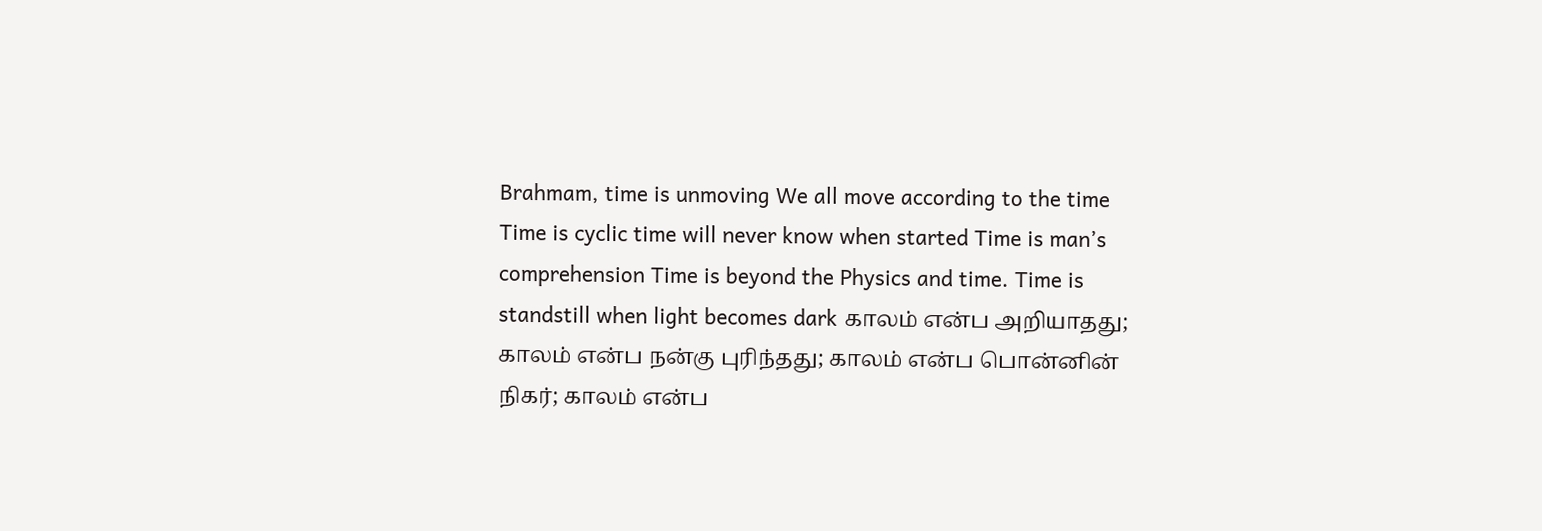Brahmam, time is unmoving We all move according to the time Time is cyclic time will never know when started Time is man’s comprehension Time is beyond the Physics and time. Time is standstill when light becomes dark காலம் என்ப அறியாதது; காலம் என்ப நன்கு புரிந்தது; காலம் என்ப பொன்னின் நிகர்; காலம் என்ப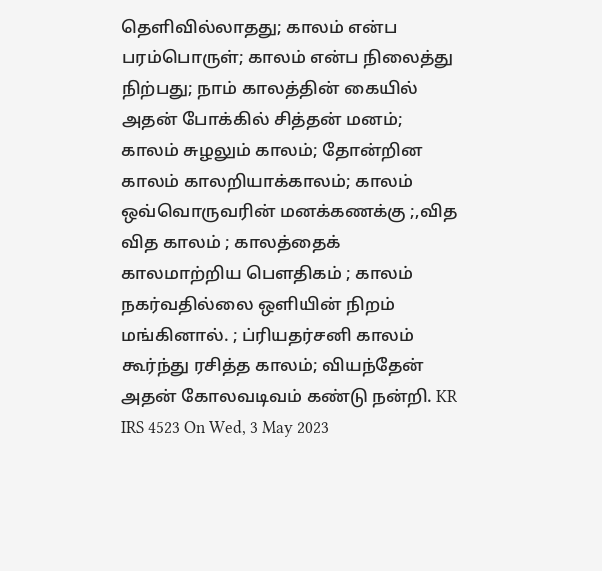தெளிவில்லாதது; காலம் என்ப பரம்பொருள்; காலம் என்ப நிலைத்து நிற்பது; நாம் காலத்தின் கையில் அதன் போக்கில் சித்தன் மனம்; காலம் சுழலும் காலம்; தோன்றின காலம் காலறியாக்காலம்; காலம் ஒவ்வொருவரின் மனக்கணக்கு ;,வித வித காலம் ; காலத்தைக் காலமாற்றிய பௌதிகம் ; காலம் நகர்வதில்லை ஒளியின் நிறம் மங்கினால். ; ப்ரியதர்சனி காலம் கூர்ந்து ரசித்த காலம்; வியந்தேன் அதன் கோலவடிவம் கண்டு நன்றி. KR IRS 4523 On Wed, 3 May 2023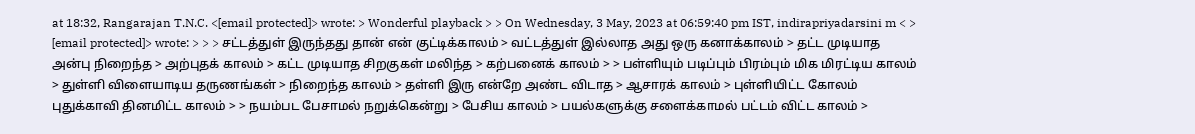at 18:32, Rangarajan T.N.C. <[email protected]> wrote: > Wonderful playback > > On Wednesday, 3 May, 2023 at 06:59:40 pm IST, indirapriyadarsini m < > [email protected]> wrote: > > > சட்டத்துள் இருந்தது தான் என் குட்டிக்காலம் > வட்டத்துள் இல்லாத அது ஒரு கனாக்காலம் > தட்ட முடியாத அன்பு நிறைந்த > அற்புதக் காலம் > கட்ட முடியாத சிறகுகள் மலிந்த > கற்பனைக் காலம் > > பள்ளியும் படிப்பும் பிரம்பும் மிக மிரட்டிய காலம் > துள்ளி விளையாடிய தருணங்கள் > நிறைந்த காலம் > தள்ளி இரு என்றே அண்ட விடாத > ஆசாரக் காலம் > புள்ளியிட்ட கோலம் புதுக்காவி தினமிட்ட காலம் > > நயம்பட பேசாமல் நறுக்கென்று > பேசிய காலம் > பயல்களுக்கு சளைக்காமல் பட்டம் விட்ட காலம் >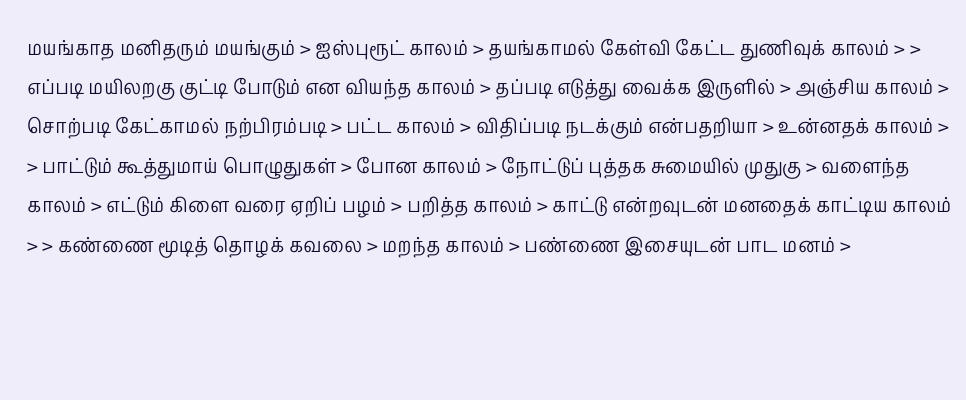மயங்காத மனிதரும் மயங்கும் > ஐஸ்புரூட் காலம் > தயங்காமல் கேள்வி கேட்ட துணிவுக் காலம் > > எப்படி மயிலறகு குட்டி போடும் என வியந்த காலம் > தப்படி எடுத்து வைக்க இருளில் > அஞ்சிய காலம் > சொற்படி கேட்காமல் நற்பிரம்படி > பட்ட காலம் > விதிப்படி நடக்கும் என்பதறியா > உன்னதக் காலம் > > பாட்டும் கூத்துமாய் பொழுதுகள் > போன காலம் > நோட்டுப் புத்தக சுமையில் முதுகு > வளைந்த காலம் > எட்டும் கிளை வரை ஏறிப் பழம் > பறித்த காலம் > காட்டு என்றவுடன் மனதைக் காட்டிய காலம் > > கண்ணை மூடித் தொழக் கவலை > மறந்த காலம் > பண்ணை இசையுடன் பாட மனம் >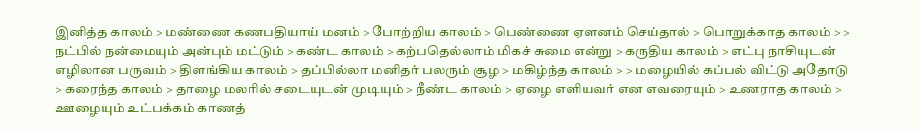இனித்த காலம் > மண்ணை கணபதியாய் மனம் > போற்றிய காலம் > பெண்ணை ஏளனம் செய்தால் > பொறுக்காத காலம் > > நட்பில் நன்மையும் அன்பும் மட்டும் > கண்ட காலம் > கற்பதெல்லாம் மிகச் சுமை என்று > கருதிய காலம் > எட்பு நாசியுடன் எழிலான பருவம் > திளங்கிய காலம் > தப்பில்லா மனிதர் பலரும் சூழ > மகிழ்ந்த காலம் > > மழையில் கப்பல் விட்டு அதோடு > கரைந்த காலம் > தாழை மலரில் சடையுடன் முடியும் > நீண்ட காலம் > ஏழை எளியவர் என எவரையும் > உணராத காலம் > ஊழையும் உட்பக்கம் காணத்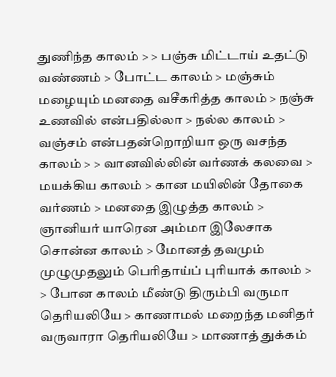துணிந்த காலம் > > பஞ்சு மிட்டாய் உதட்டு வண்ணம் > போட்ட காலம் > மஞ்சும் மழையும் மனதை வசீகரித்த காலம் > நஞ்சு உணவில் என்பதில்லா > நல்ல காலம் > வஞ்சம் என்பதன்றொறியா ஒரு வசந்த காலம் > > வானவில்லின் வர்ணக் கலவை > மயக்கிய காலம் > கான மயிலின் தோகை வர்ணம் > மனதை இழுத்த காலம் > ஞானியர் யாரென அம்மா இலேசாக சொன்ன காலம் > மோனத் தவமும் முழுமுதலும் பெரிதாய்ப் புரியாக் காலம் > > போன காலம் மீண்டு திரும்பி வருமா தெரியலியே > காணாமல் மறைந்த மனிதர் வருவாரா தெரியலியே > மாணாத் துக்கம்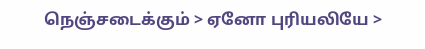நெஞ்சடைக்கும் > ஏனோ புரியலியே >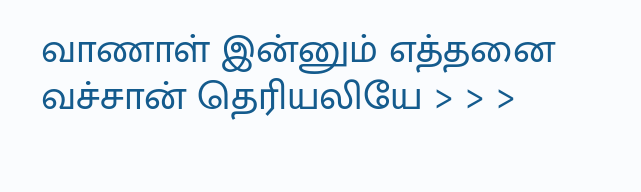வாணாள் இன்னும் எத்தனை வச்சான் தெரியலியே > > >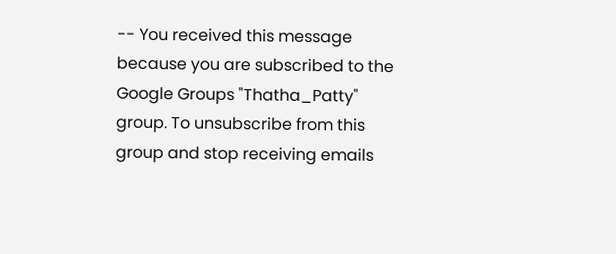-- You received this message because you are subscribed to the Google Groups "Thatha_Patty" group. To unsubscribe from this group and stop receiving emails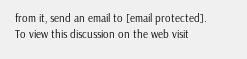from it, send an email to [email protected]. To view this discussion on the web visit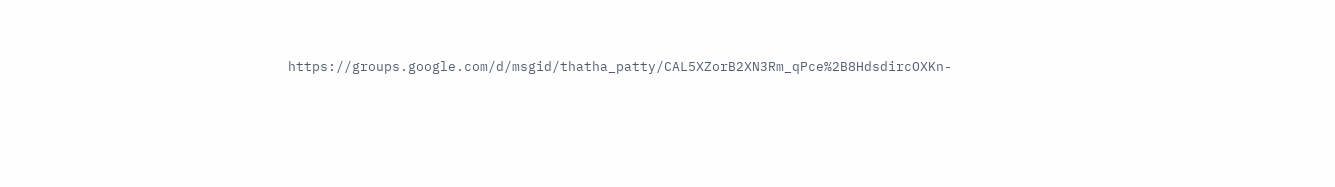https://groups.google.com/d/msgid/thatha_patty/CAL5XZorB2XN3Rm_qPce%2B8HdsdircOXKn-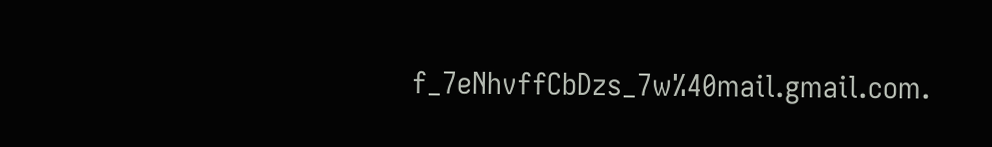f_7eNhvffCbDzs_7w%40mail.gmail.com.